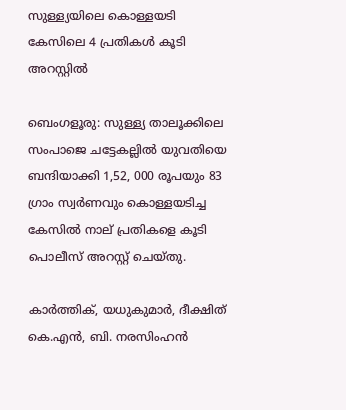സുള്ള്യയിലെ കൊള്ളയടി കേസിലെ 4 പ്രതികൾ കൂടി അറസ്റ്റിൽ

ബെംഗളൂരു: സുള്ള്യ താലൂക്കിലെ സംപാജെ ചട്ടേകല്ലില്‍ യുവതിയെ ബന്ദിയാക്കി 1,52, 000 രൂപയും 83 ഗ്രാം സ്വര്‍ണവും കൊള്ളയടിച്ച കേസില്‍ നാല് പ്രതികളെ കൂടി പൊലീസ് അറസ്റ്റ് ചെയ്തു.

കാര്‍ത്തിക്, യധുകുമാര്‍, ദീക്ഷിത് കെ.എന്‍, ബി. നരസിംഹന്‍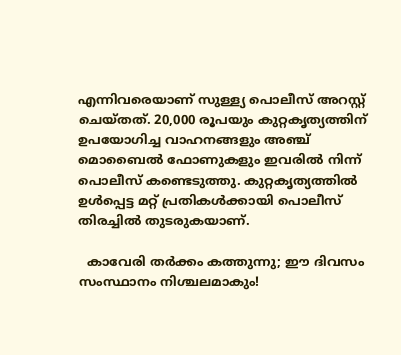എന്നിവരെയാണ് സുള്ള്യ പൊലീസ് അറസ്റ്റ് ചെയ്തത്. 20,000 രൂപയും കുറ്റകൃത്യത്തിന് ഉപയോഗിച്ച വാഹനങ്ങളും അഞ്ച് മൊബൈല്‍ ഫോണുകളും ഇവരിൽ നിന്ന് പൊലീസ് കണ്ടെടുത്തു. കുറ്റകൃത്യത്തില്‍ ഉള്‍പ്പെട്ട മറ്റ് പ്രതികള്‍ക്കായി പൊലീസ് തിരച്ചില്‍ തുടരുകയാണ്.

  കാവേരി തർക്കം കത്തുന്നു; ഈ ദിവസം സംസ്ഥാനം നിശ്ചലമാകും!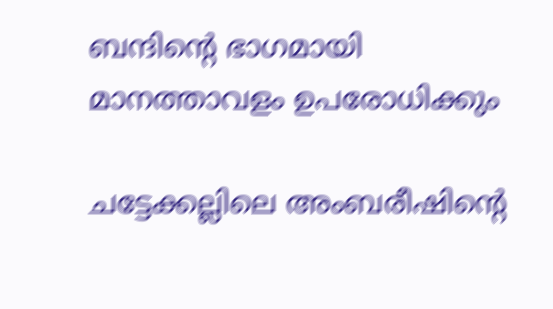ബന്ദിന്റെ ഭാഗമായി മാനത്താവളം ഉപരോധിക്കും

ചട്ടേക്കല്ലിലെ അംബരീഷിന്റെ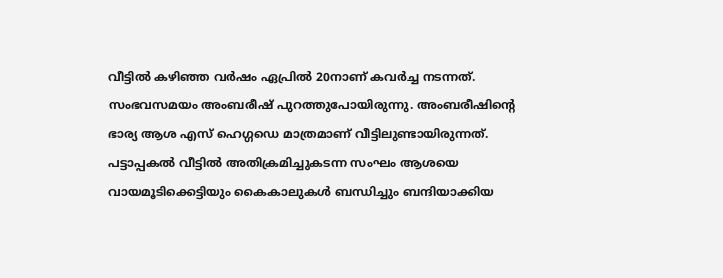വീട്ടില്‍ കഴിഞ്ഞ വര്‍ഷം ഏപ്രില്‍ 20നാണ് കവര്‍ച്ച നടന്നത്. സംഭവസമയം അംബരീഷ് പുറത്തുപോയിരുന്നു. അംബരീഷിന്റെ ഭാര്യ ആശ എസ് ഹെഗ്ഗഡെ മാത്രമാണ് വീട്ടിലുണ്ടായിരുന്നത്. പട്ടാപ്പകല്‍ വീട്ടില്‍ അതിക്രമിച്ചുകടന്ന സംഘം ആശയെ വായമൂടിക്കെട്ടിയും കൈകാലുകള്‍ ബന്ധിച്ചും ബന്ദിയാക്കിയ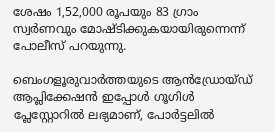ശേഷം 1,52,000 രൂപയും 83 ഗ്രാം സ്വര്‍ണവും മോഷ്ടിക്കുകയായിരുന്നെന്ന് പോലീസ് പറയുന്നു.

ബെംഗളൂരുവാർത്തയുടെ ആൻഡ്രോയ്ഡ് ആപ്ലിക്കേഷൻ ഇപ്പോൾ ഗൂഗിൾ പ്ലേസ്റ്റോറിൽ ലഭ്യമാണ്, പോർട്ടലിൽ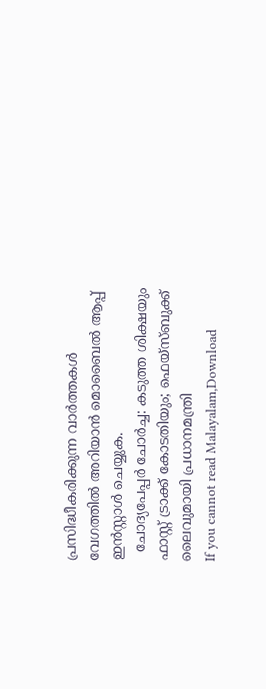പ്രസിദ്ധീകരിക്കുന്ന വാർത്തകൾ വേഗത്തിൽ അറിയാൻ മൊബൈൽ ആപ്പ് ഇൻസ്റ്റാൾ ചെയ്യുക.
  ചോദ്യപേപ്പർ ചോർച്ച: കടുത്ത ശിക്ഷയും ഫാസ്റ്റ് ട്രാക്ക് കോടതിയും; ഫെയ്സ്ബുക്ക് ലൈവുമായി പ്രധാനമന്ത്രി
If you cannot read Malayalam,Download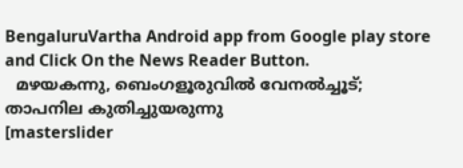BengaluruVartha Android app from Google play store and Click On the News Reader Button.
  മഴയകന്നു, ബെംഗളൂരുവിൽ വേനൽച്ചൂട്; താപനില കുതിച്ചുയരുന്നു
[masterslider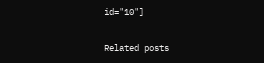id="10"]

Related posts